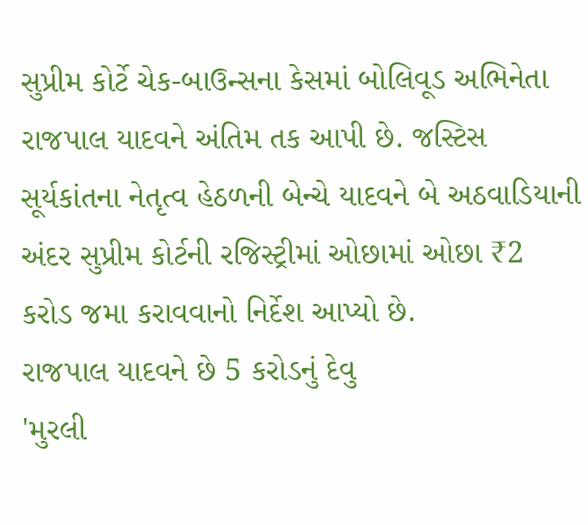સુપ્રીમ કોર્ટે ચેક-બાઉન્સના કેસમાં બોલિવૂડ અભિનેતા રાજપાલ યાદવને અંતિમ તક આપી છે. જસ્ટિસ સૂર્યકાંતના નેતૃત્વ હેઠળની બેન્ચે યાદવને બે અઠવાડિયાની અંદર સુપ્રીમ કોર્ટની રજિસ્ટ્રીમાં ઓછામાં ઓછા ₹2 કરોડ જમા કરાવવાનો નિર્દેશ આપ્યો છે.
રાજપાલ યાદવને છે 5 કરોડનું દેવુ
'મુરલી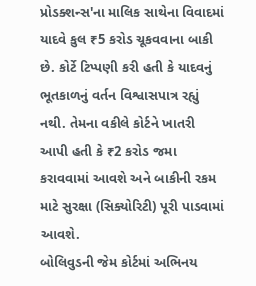પ્રોડક્શન્સ'ના માલિક સાથેના વિવાદમાં યાદવે કુલ ₹5 કરોડ ચૂકવવાના બાકી છે. કોર્ટે ટિપ્પણી કરી હતી કે યાદવનું ભૂતકાળનું વર્તન વિશ્વાસપાત્ર રહ્યું નથી. તેમના વકીલે કોર્ટને ખાતરી આપી હતી કે ₹2 કરોડ જમા કરાવવામાં આવશે અને બાકીની રકમ માટે સુરક્ષા (સિક્યોરિટી) પૂરી પાડવામાં આવશે.
બોલિવુડની જેમ કોર્ટમાં અભિનય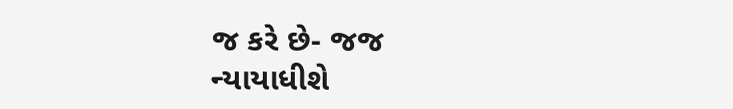જ કરે છે- જજ
ન્યાયાધીશે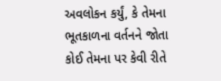અવલોકન કર્યું, કે તેમના ભૂતકાળના વર્તનને જોતા કોઈ તેમના પર કેવી રીતે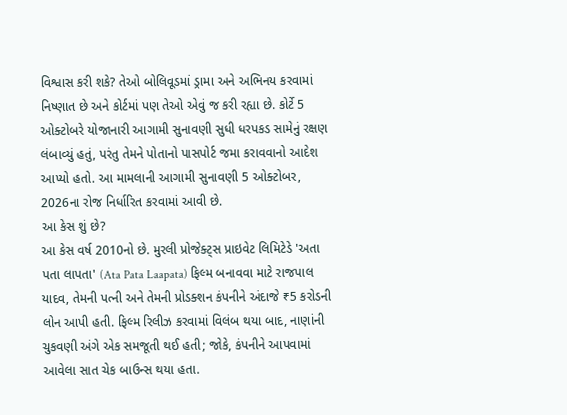વિશ્વાસ કરી શકે? તેઓ બોલિવૂડમાં ડ્રામા અને અભિનય કરવામાં નિષ્ણાત છે અને કોર્ટમાં પણ તેઓ એવું જ કરી રહ્યા છે. કોર્ટે 5 ઓક્ટોબરે યોજાનારી આગામી સુનાવણી સુધી ધરપકડ સામેનું રક્ષણ લંબાવ્યું હતું, પરંતુ તેમને પોતાનો પાસપોર્ટ જમા કરાવવાનો આદેશ આપ્યો હતો. આ મામલાની આગામી સુનાવણી 5 ઓક્ટોબર, 2026ના રોજ નિર્ધારિત કરવામાં આવી છે.
આ કેસ શું છે?
આ કેસ વર્ષ 2010નો છે. મુરલી પ્રોજેક્ટ્સ પ્રાઇવેટ લિમિટેડે 'અતા પતા લાપતા' (Ata Pata Laapata) ફિલ્મ બનાવવા માટે રાજપાલ યાદવ, તેમની પત્ની અને તેમની પ્રોડક્શન કંપનીને અંદાજે ₹5 કરોડની લોન આપી હતી. ફિલ્મ રિલીઝ કરવામાં વિલંબ થયા બાદ, નાણાંની ચુકવણી અંગે એક સમજૂતી થઈ હતી; જોકે, કંપનીને આપવામાં આવેલા સાત ચેક બાઉન્સ થયા હતા.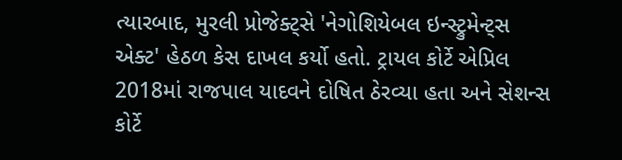ત્યારબાદ, મુરલી પ્રોજેક્ટ્સે 'નેગોશિયેબલ ઇન્સ્ટ્રુમેન્ટ્સ એક્ટ' હેઠળ કેસ દાખલ કર્યો હતો. ટ્રાયલ કોર્ટે એપ્રિલ 2018માં રાજપાલ યાદવને દોષિત ઠેરવ્યા હતા અને સેશન્સ કોર્ટે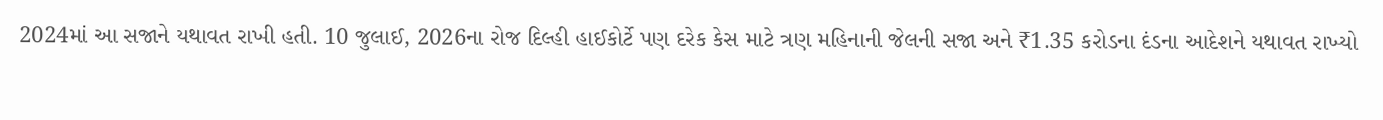2024માં આ સજાને યથાવત રાખી હતી. 10 જુલાઈ, 2026ના રોજ દિલ્હી હાઈકોર્ટે પણ દરેક કેસ માટે ત્રણ મહિનાની જેલની સજા અને ₹1.35 કરોડના દંડના આદેશને યથાવત રાખ્યો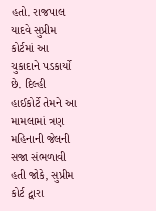હતો. રાજપાલ યાદવે સુપ્રીમ કોર્ટમાં આ ચુકાદાને પડકાર્યો છે. દિલ્હી હાઈકોર્ટે તેમને આ મામલામાં ત્રણ મહિનાની જેલની સજા સંભળાવી હતી જોકે, સુપ્રીમ કોર્ટ દ્વારા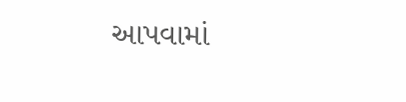આપવામાં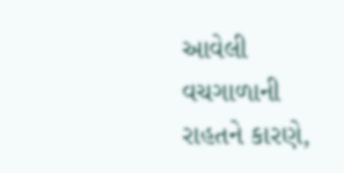આવેલી વચગાળાની રાહતને કારણે,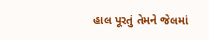હાલ પૂરતું તેમને જેલમાં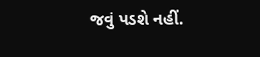જવું પડશે નહીં.